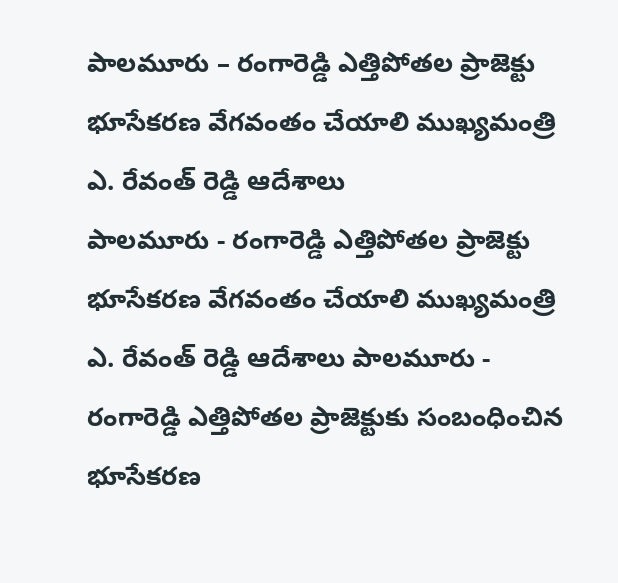పాలమూరు – రంగారెడ్డి ఎత్తిపోతల ప్రాజెక్టు భూసేకరణ వేగవంతం చేయాలి ముఖ్యమంత్రి ఎ. రేవంత్ రెడ్డి ఆదేశాలు
పాలమూరు - రంగారెడ్డి ఎత్తిపోతల ప్రాజెక్టు భూసేకరణ వేగవంతం చేయాలి ముఖ్యమంత్రి ఎ. రేవంత్ రెడ్డి ఆదేశాలు పాలమూరు - రంగారెడ్డి ఎత్తిపోతల ప్రాజెక్టుకు సంబంధించిన భూసేకరణ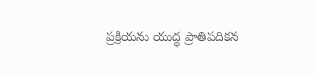ప్రక్రియను యుద్ధ ప్రాతిపదికన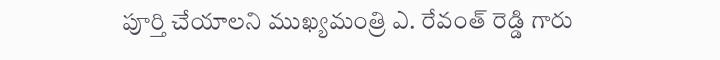పూర్తి చేయాలని ముఖ్యమంత్రి ఎ. రేవంత్ రెడ్డి గారు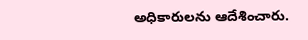అధికారులను ఆదేశించారు.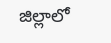జిల్లాలో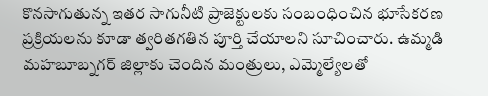కొనసాగుతున్న ఇతర సాగునీటి ప్రాజెక్టులకు సంబంధించిన భూసేకరణ ప్రక్రియలను కూడా త్వరితగతిన పూర్తి చేయాలని సూచించారు. ఉమ్మడి మహబూబ్నగర్ జిల్లాకు చెందిన మంత్రులు, ఎమ్మెల్యేలతో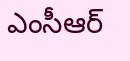ఎంసీఆర్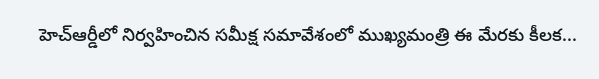హెచ్ఆర్డీలో నిర్వహించిన సమీక్ష సమావేశంలో ముఖ్యమంత్రి ఈ మేరకు కీలక...